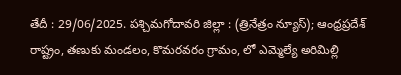తేదీ : 29/06/2025. పశ్చిమగోదావరి జిల్లా : (త్రినేత్రం న్యూస్); ఆంధ్రప్రదేశ్ రాష్ట్రం, తణుకు మండలం, కొమరవరం గ్రామం, లో ఎమ్మెల్యే అరిమిల్లి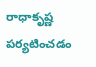రాధాకృష్ణ పర్యటించడం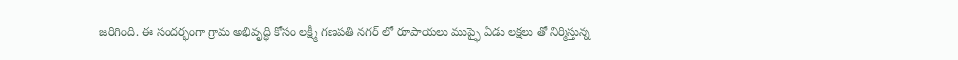జరిగింది. ఈ సందర్భంగా గ్రామ అభివృద్ధి కోసం లక్ష్మీ గణపతి నగర్ లో రూపాయలు ముప్ఫై ఏడు లక్షలు తో నిర్మిస్తున్న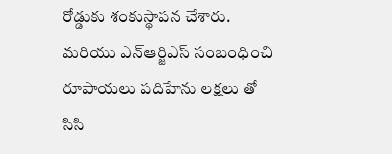రోడ్డుకు శంకుస్థాపన చేశారు. మరియు ఎన్ఆర్జిఎస్ సంబంధించి రూపాయలు పదిహేను లక్షలు తో సిసి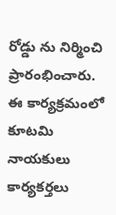రోడ్డు ను నిర్మించి ప్రారంభించారు. ఈ కార్యక్రమంలో కూటమి నాయకులు కార్యకర్తలు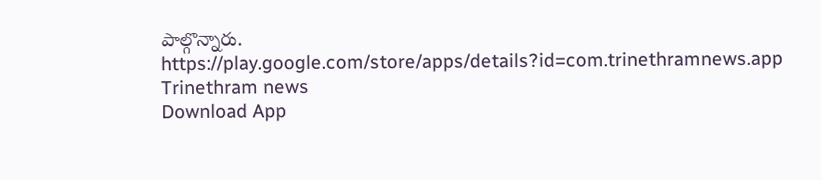పాల్గొన్నారు.
https://play.google.com/store/apps/details?id=com.trinethramnews.app
Trinethram news
Download App